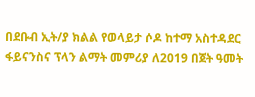በደቡብ ኢት/ያ ክልል የወላይታ ሶዶ ከተማ አስተዳደር ፋይናንስና ፕላን ልማት መምሪያ ለ2019 በጀት ዓመት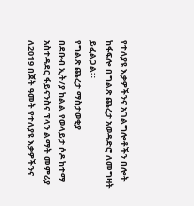የተለያዩ እቃዎችንና አገልግሎቶችን በሎት ከፋፍሎ በግልጽ ጨረታ አወዳድሮ ለመግዛት ይፈልጋል።
የግልጽ ጨረታ ማስታወቂያ
በደቡብ ኢት/ያ ከልል የወላይታ ሶዶ ከተማ አስተዳደር ፋይናንስና ፕላን ልማት መምሪያ ለ2019 በጀት ዓመት የተለያዩ እቃዎችንና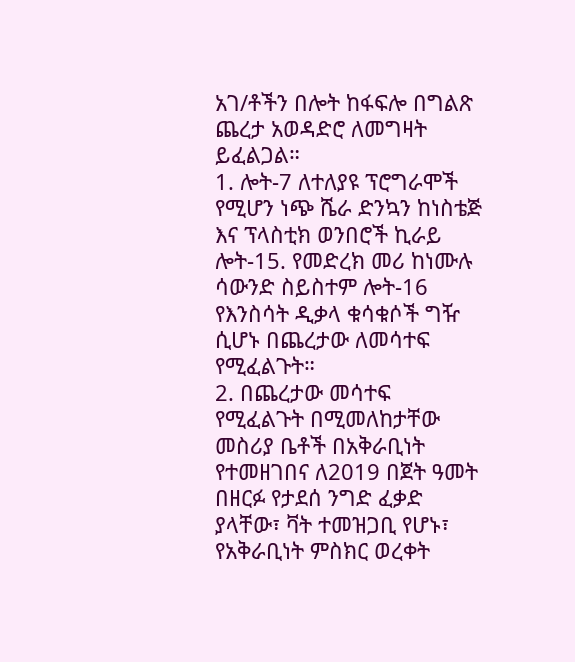አገ/ቶችን በሎት ከፋፍሎ በግልጽ ጨረታ አወዳድሮ ለመግዛት ይፈልጋል።
1. ሎት-7 ለተለያዩ ፕሮግራሞች የሚሆን ነጭ ሼራ ድንኳን ከነስቴጅ እና ፕላስቲክ ወንበሮች ኪራይ ሎት-15. የመድረክ መሪ ከነሙሉ ሳውንድ ስይስተም ሎት-16 የእንስሳት ዲቃላ ቁሳቁሶች ግዥ ሲሆኑ በጨረታው ለመሳተፍ የሚፈልጉት።
2. በጨረታው መሳተፍ የሚፈልጉት በሚመለከታቸው መስሪያ ቤቶች በአቅራቢነት የተመዘገበና ለ2019 በጀት ዓመት በዘርፉ የታደሰ ንግድ ፈቃድ ያላቸው፣ ቫት ተመዝጋቢ የሆኑ፣ የአቅራቢነት ምስክር ወረቀት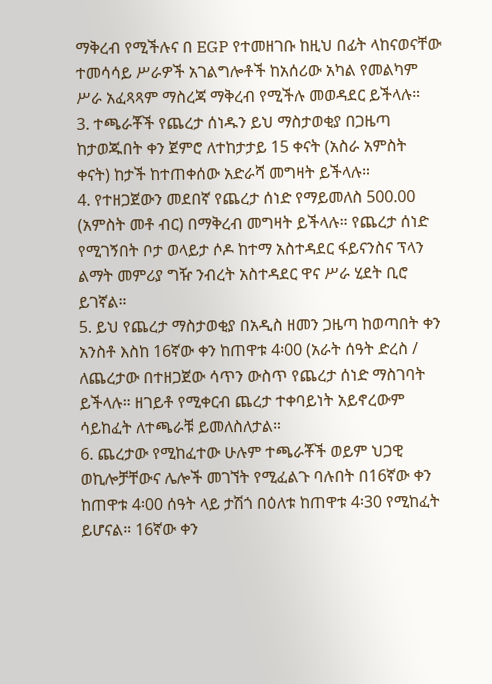ማቅረብ የሚችሉና በ EGP የተመዘገቡ ከዚህ በፊት ላከናወናቸው ተመሳሳይ ሥራዎች አገልግሎቶች ከአሰሪው አካል የመልካም ሥራ አፈጻጻም ማስረጃ ማቅረብ የሚችሉ መወዳደር ይችላሉ።
3. ተጫራቾች የጨረታ ሰነዱን ይህ ማስታወቂያ በጋዜጣ ከታወጁበት ቀን ጀምሮ ለተከታታይ 15 ቀናት (አስራ አምስት ቀናት) ከታች ከተጠቀሰው አድራሻ መግዛት ይችላሉ።
4. የተዘጋጀውን መደበኛ የጨረታ ሰነድ የማይመለስ 500.00 (አምስት መቶ ብር) በማቅረብ መግዛት ይችላሉ። የጨረታ ሰነድ የሚገኝበት ቦታ ወላይታ ሶዶ ከተማ አስተዳደር ፋይናንስና ፕላን ልማት መምሪያ ግዥ ንብረት አስተዳደር ዋና ሥራ ሂደት ቢሮ ይገኛል።
5. ይህ የጨረታ ማስታወቂያ በአዲስ ዘመን ጋዜጣ ከወጣበት ቀን አንስቶ እስከ 16ኛው ቀን ከጠዋቱ 4፡00 (አራት ሰዓት ድረስ / ለጨረታው በተዘጋጀው ሳጥን ውስጥ የጨረታ ሰነድ ማስገባት ይችላሉ። ዘገይቶ የሚቀርብ ጨረታ ተቀባይነት አይኖረውም ሳይከፈት ለተጫራቹ ይመለስለታል።
6. ጨረታው የሚከፈተው ሁሉም ተጫራቾች ወይም ህጋዊ ወኪሎቻቸውና ሌሎች መገኘት የሚፈልጉ ባሉበት በ16ኛው ቀን ከጠዋቱ 4፡00 ሰዓት ላይ ታሽጎ በዕለቱ ከጠዋቱ 4፡30 የሚከፈት ይሆናል። 16ኛው ቀን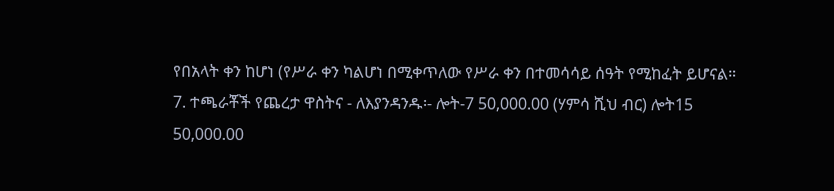የበአላት ቀን ከሆነ (የሥራ ቀን ካልሆነ በሚቀጥለው የሥራ ቀን በተመሳሳይ ሰዓት የሚከፈት ይሆናል።
7. ተጫራቾች የጨረታ ዋስትና - ለእያንዳንዱ፡- ሎት-7 50,000.00 (ሃምሳ ሺህ ብር) ሎት15 50,000.00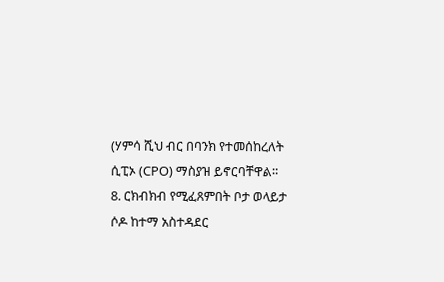(ሃምሳ ሺህ ብር በባንክ የተመሰከረለት ሲፒኦ (CPO) ማስያዝ ይኖርባቸዋል።
8. ርክብክብ የሚፈጸምበት ቦታ ወላይታ ሶዶ ከተማ አስተዳደር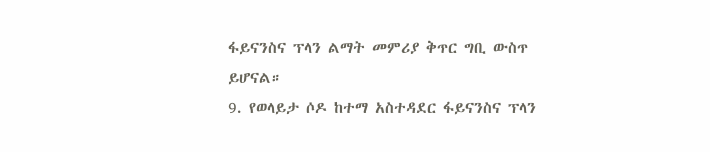ፋይናንስና ፕላን ልማት መምሪያ ቅጥር ግቢ ውስጥ ይሆናል።
9. የወላይታ ሶዶ ከተማ አስተዳደር ፋይናንስና ፕላን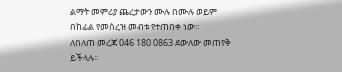ልማት መምሪያ ጨረታውን ሙሉ በሙሉ ወይም በከፊል የመሰረዝ መብቱ የተጠበቀ ነው።
ለበለጠ መረጃ 046 180 0863 ደውለው መጠየቅ ይችላሉ።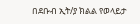በደቡብ ኢት/ያ ክልል የወላይታ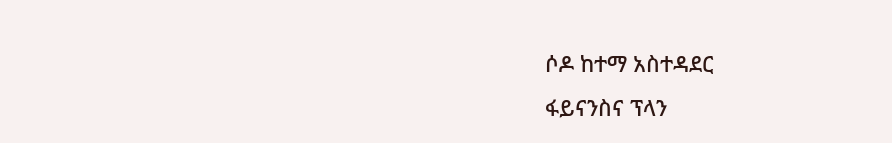ሶዶ ከተማ አስተዳደር
ፋይናንስና ፕላን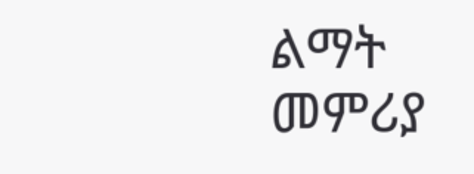ልማት መምሪያ